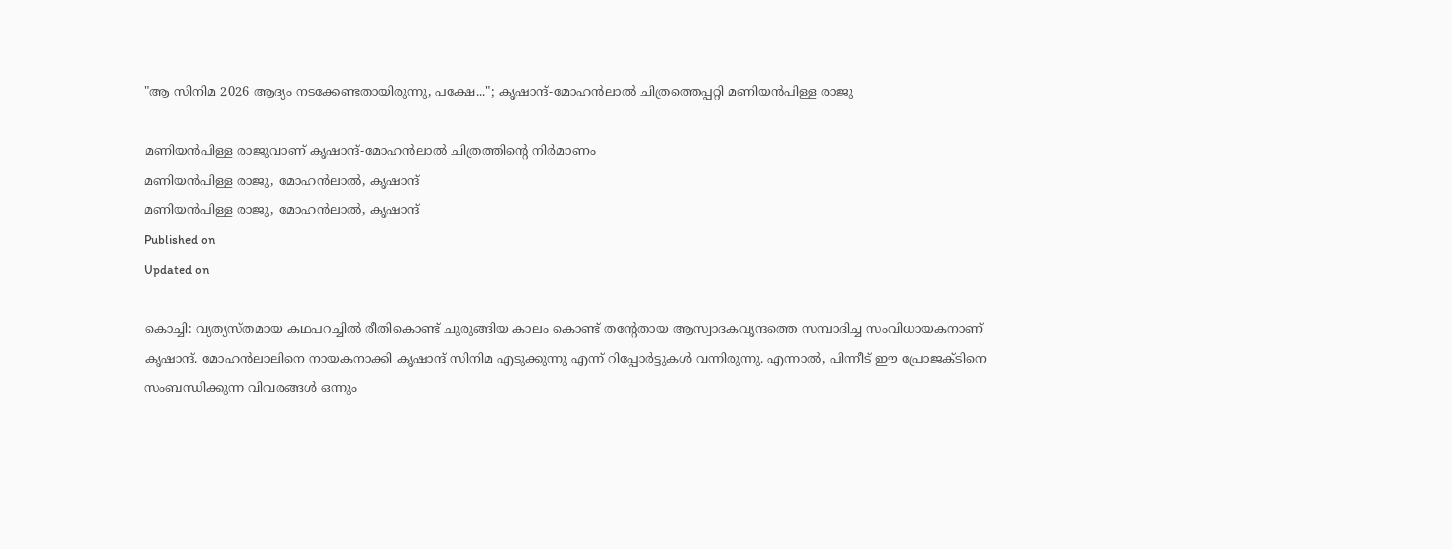"ആ സിനിമ 2026 ആദ്യം നടക്കേണ്ടതായിരുന്നു, പക്ഷേ..."; കൃഷാന്ദ്-മോഹൻലാൽ ചിത്രത്തെപ്പറ്റി മണിയൻപിള്ള രാജു

മണിയൻപിള്ള രാജുവാണ് കൃഷാന്ദ്-മോഹൻലാൽ ചിത്രത്തിന്റെ നിർമാണം
മണിയൻപിള്ള രാജു, മോഹൻലാൽ, കൃഷാന്ദ്
മണിയൻപിള്ള രാജു, മോഹൻലാൽ, കൃഷാന്ദ്
Published on
Updated on

കൊച്ചി: വ്യത്യസ്തമായ കഥപറച്ചിൽ രീതികൊണ്ട് ചുരുങ്ങിയ കാലം കൊണ്ട് തന്റേതായ ആസ്വാദകവൃന്ദത്തെ സമ്പാദിച്ച സംവിധായകനാണ് കൃഷാന്ദ്. മോഹൻലാലിനെ നായകനാക്കി കൃഷാന്ദ് സിനിമ എടുക്കുന്നു എന്ന് റിപ്പോർട്ടുകൾ വന്നിരുന്നു. എന്നാൽ, പിന്നീട് ഈ പ്രോജക്ടിനെ സംബന്ധിക്കുന്ന വിവരങ്ങൾ ഒന്നും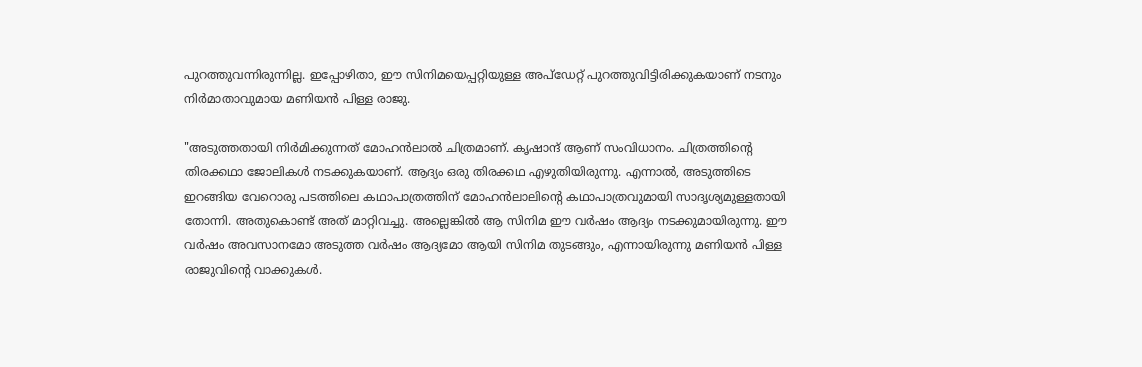പുറത്തുവന്നിരുന്നില്ല. ഇപ്പോഴിതാ, ഈ സിനിമയെപ്പറ്റിയുള്ള അപ്ഡേറ്റ് പുറത്തുവിട്ടിരിക്കുകയാണ് നടനും നിർമാതാവുമായ മണിയൻ പിള്ള രാജു.

"അടുത്തതായി നിർമിക്കുന്നത് മോഹൻലാൽ ചിത്രമാണ്. കൃഷാന്ദ് ആണ് സംവിധാനം. ചിത്രത്തിന്റെ തിരക്കഥാ ജോലികൾ നടക്കുകയാണ്. ആദ്യം ഒരു തിരക്കഥ എഴുതിയിരുന്നു. എന്നാൽ, അടുത്തിടെ ഇറങ്ങിയ വേറൊരു പടത്തിലെ കഥാപാത്രത്തിന് മോഹൻലാലിന്റെ കഥാപാത്രവുമായി സാദൃശ്യമുള്ളതായി തോന്നി. അതുകൊണ്ട് അത് മാറ്റിവച്ചു. അല്ലെങ്കിൽ ആ സിനിമ ഈ വർഷം ആദ്യം നടക്കുമായിരുന്നു. ഈ വർഷം അവസാനമോ അടുത്ത വർഷം ആദ്യമോ ആയി സിനിമ തുടങ്ങും, എന്നായിരുന്നു മണിയൻ പിള്ള രാജുവിന്റെ വാക്കുകൾ.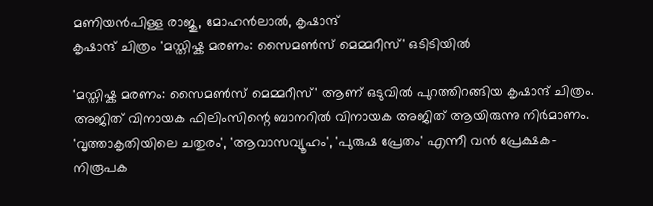മണിയൻപിള്ള രാജു, മോഹൻലാൽ, കൃഷാന്ദ്
കൃഷാന്ദ് ചിത്രം 'മസ്തിഷ്ക മരണം: സൈമൺസ് മെമ്മറീസ്' ഒടിടിയിൽ

'മസ്തിഷ്ക മരണം: സൈമൺസ് മെമ്മറീസ്' ആണ് ഒടുവിൽ പുറത്തിറങ്ങിയ കൃഷാന്ദ് ചിത്രം. അജിത് വിനായക ഫിലിംസിന്റെ ബാനറിൽ വിനായക അജിത് ആയിരുന്നു നിർമാണം. 'വൃത്താകൃതിയിലെ ചതുരം', 'ആവാസവ്യൂഹം', 'പുരുഷ പ്രേതം' എന്നീ വൻ പ്രേക്ഷക-നിരൂപക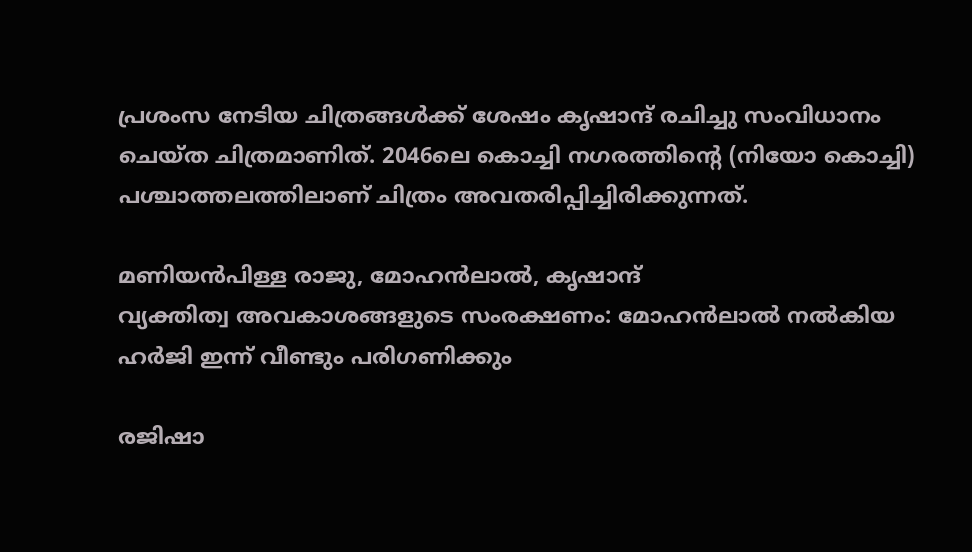പ്രശംസ നേടിയ ചിത്രങ്ങൾക്ക് ശേഷം കൃഷാന്ദ് രചിച്ചു സംവിധാനം ചെയ്ത ചിത്രമാണിത്. 2046ലെ കൊച്ചി നഗരത്തിന്റെ (നിയോ കൊച്ചി) പശ്ചാത്തലത്തിലാണ്‌ ചിത്രം അവതരിപ്പിച്ചിരിക്കുന്നത്.

മണിയൻപിള്ള രാജു, മോഹൻലാൽ, കൃഷാന്ദ്
വ്യക്തിത്വ അവകാശങ്ങളുടെ സംരക്ഷണം: മോഹന്‍ലാല്‍ നൽകിയ ഹർജി ഇന്ന് വീണ്ടും പരിഗണിക്കും

രജിഷാ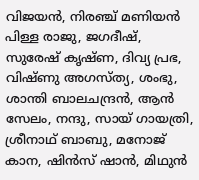വിജയൻ, നിരഞ്ച് മണിയൻ പിള്ള രാജു, ജഗദീഷ്, സുരേഷ് കൃഷ്ണ, ദിവ്യ പ്രഭ, വിഷ്ണു അഗസ്ത്യ, ശംഭു, ശാന്തി ബാലചന്ദ്രൻ, ആൻ സേലം, നന്ദു, സായ് ഗായത്രി, ശ്രീനാഥ് ബാബു, മനോജ് കാന, ഷിൻസ് ഷാൻ, മിഥുൻ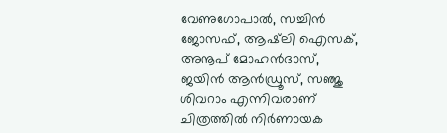വേണുഗോപാൽ, സച്ചിൻ ജോസഫ്, ആഷ്‌ലി ഐസക്, അനൂപ് മോഹൻദാസ്, ജയിൻ ആൻഡ്രൂസ്, സഞ്ജു ശിവറാം എന്നിവരാണ് ചിത്രത്തിൽ നിർണായക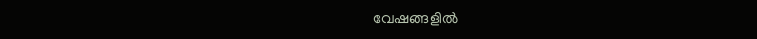വേഷങ്ങളിൽ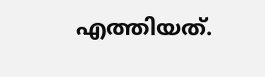എത്തിയത്.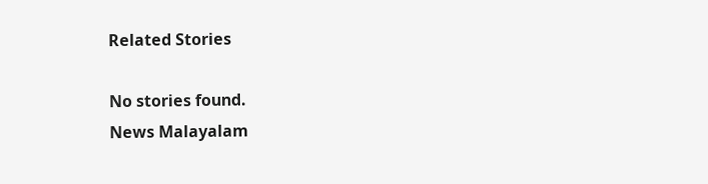Related Stories

No stories found.
News Malayalam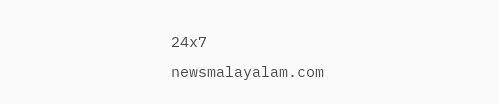24x7
newsmalayalam.com